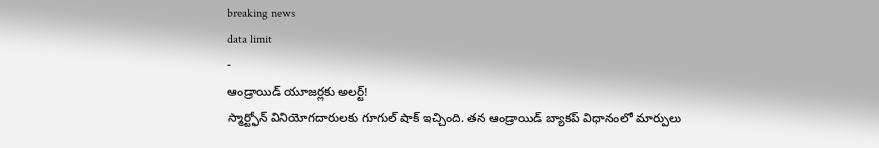breaking news
data limit
-
ఆండ్రాయిడ్ యూజర్లకు అలర్ట్!
స్మార్ట్ఫోన్ వినియోగదారులకు గూగుల్ షాక్ ఇచ్చింది. తన ఆండ్రాయిడ్ బ్యాకప్ విధానంలో మార్పులు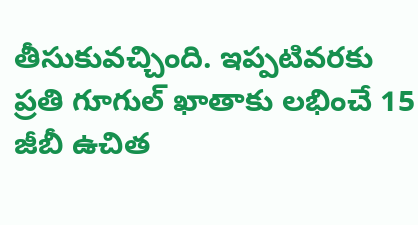తీసుకువచ్చింది. ఇప్పటివరకు ప్రతి గూగుల్ ఖాతాకు లభించే 15 జీబీ ఉచిత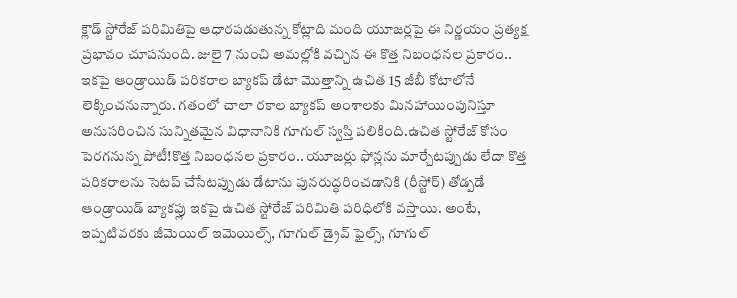క్లౌడ్ స్టోరేజ్ పరిమితిపై ఆధారపడుతున్న కోట్లాది మంది యూజర్లపై ఈ నిర్ణయం ప్రత్యక్ష ప్రభావం చూపనుంది. జులై 7 నుంచి అమల్లోకి వచ్చిన ఈ కొత్త నిబంధనల ప్రకారం.. ఇకపై ఆండ్రాయిడ్ పరికరాల బ్యాకప్ డేటా మొత్తాన్ని ఉచిత 15 జీబీ కోటాలోనే లెక్కించనున్నారు. గతంలో చాలా రకాల బ్యాకప్ అంశాలకు మినహాయింపునిస్తూ అనుసరించిన సున్నితమైన విధానానికి గూగుల్ స్వస్తి పలికింది.ఉచిత స్టోరేజ్ కోసం పెరగనున్న పోటీ!కొత్త నిబంధనల ప్రకారం.. యూజర్లు ఫోన్లను మార్చేటప్పుడు లేదా కొత్త పరికరాలను సెటప్ చేసేటప్పుడు డేటాను పునరుద్ధరించడానికి (రీస్టోర్) తోడ్పడే ఆండ్రాయిడ్ బ్యాకప్లు ఇకపై ఉచిత స్టోరేజ్ పరిమితి పరిధిలోకి వస్తాయి. అంటే, ఇప్పటివరకు జీమెయిల్ ఇమెయిల్స్, గూగుల్ డ్రైవ్ ఫైల్స్, గూగుల్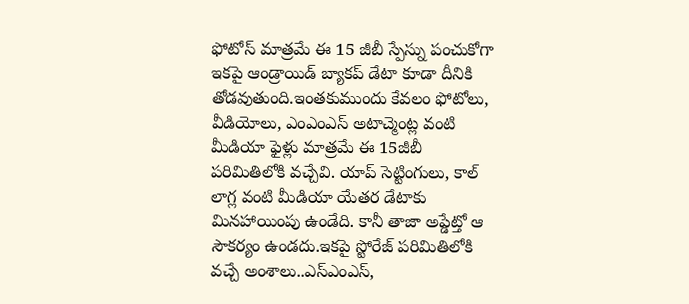ఫోటోస్ మాత్రమే ఈ 15 జీబీ స్పేస్ను పంచుకోగా ఇకపై ఆండ్రాయిడ్ బ్యాకప్ డేటా కూడా దీనికి తోడవుతుంది.ఇంతకుముందు కేవలం ఫోటోలు, వీడియోలు, ఎంఎంఎస్ అటాచ్మెంట్ల వంటి మీడియా ఫైళ్లు మాత్రమే ఈ 15జీబీ పరిమితిలోకి వచ్చేవి. యాప్ సెట్టింగులు, కాల్ లాగ్ల వంటి మీడియా యేతర డేటాకు మినహాయింపు ఉండేది. కానీ తాజా అప్డేట్తో ఆ సౌకర్యం ఉండదు.ఇకపై స్టోరేజ్ పరిమితిలోకి వచ్చే అంశాలు..ఎస్ఎంఎస్,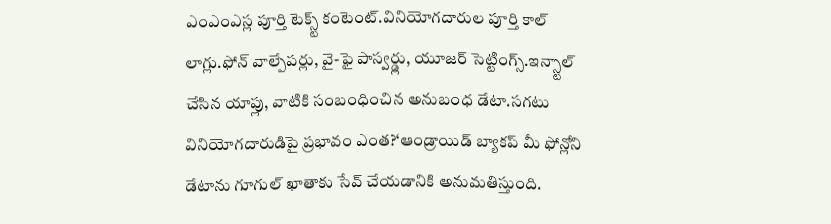ఎంఎంఎస్ల పూర్తి టెక్స్ట్ కంటెంట్.వినియోగదారుల పూర్తి కాల్ లాగ్లు.ఫోన్ వాల్పేపర్లు, వై-ఫై పాస్వర్డ్లు, యూజర్ సెట్టింగ్స్.ఇన్స్టాల్ చేసిన యాప్లు, వాటికి సంబంధించిన అనుబంధ డేటా.సగటు వినియోగదారుడిపై ప్రభావం ఎంత?‘ఆండ్రాయిడ్ బ్యాకప్ మీ ఫోన్లోని డేటాను గూగుల్ ఖాతాకు సేవ్ చేయడానికి అనుమతిస్తుంది.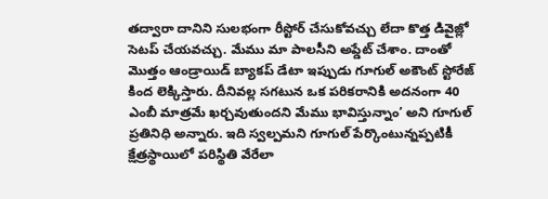తద్వారా దానిని సులభంగా రీస్టోర్ చేసుకోవచ్చు లేదా కొత్త డివైజ్లో సెటప్ చేయవచ్చు. మేము మా పాలసీని అప్డేట్ చేశాం. దాంతో మొత్తం ఆండ్రాయిడ్ బ్యాకప్ డేటా ఇప్పుడు గూగుల్ అకౌంట్ స్టోరేజ్ కింద లెక్కిస్తారు. దీనివల్ల సగటున ఒక పరికరానికి అదనంగా 40 ఎంబీ మాత్రమే ఖర్చవుతుందని మేము భావిస్తున్నాం’ అని గూగుల్ ప్రతినిధి అన్నారు. ఇది స్వల్పమని గూగుల్ పేర్కొంటున్నప్పటికీ క్షేత్రస్థాయిలో పరిస్థితి వేరేలా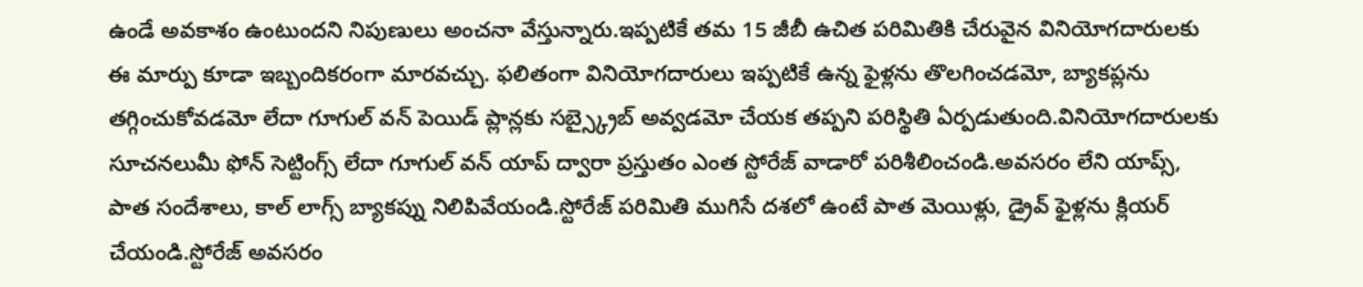ఉండే అవకాశం ఉంటుందని నిపుణులు అంచనా వేస్తున్నారు.ఇప్పటికే తమ 15 జీబీ ఉచిత పరిమితికి చేరువైన వినియోగదారులకు ఈ మార్పు కూడా ఇబ్బందికరంగా మారవచ్చు. ఫలితంగా వినియోగదారులు ఇప్పటికే ఉన్న ఫైళ్లను తొలగించడమో, బ్యాకప్లను తగ్గించుకోవడమో లేదా గూగుల్ వన్ పెయిడ్ ప్లాన్లకు సబ్స్క్రైబ్ అవ్వడమో చేయక తప్పని పరిస్థితి ఏర్పడుతుంది.వినియోగదారులకు సూచనలుమీ ఫోన్ సెట్టింగ్స్ లేదా గూగుల్ వన్ యాప్ ద్వారా ప్రస్తుతం ఎంత స్టోరేజ్ వాడారో పరిశీలించండి.అవసరం లేని యాప్స్, పాత సందేశాలు, కాల్ లాగ్స్ బ్యాకప్ను నిలిపివేయండి.స్టోరేజ్ పరిమితి ముగిసే దశలో ఉంటే పాత మెయిళ్లు, డ్రైవ్ ఫైళ్లను క్లియర్ చేయండి.స్టోరేజ్ అవసరం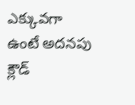ఎక్కువగా ఉంటే అదనపు క్లౌడ్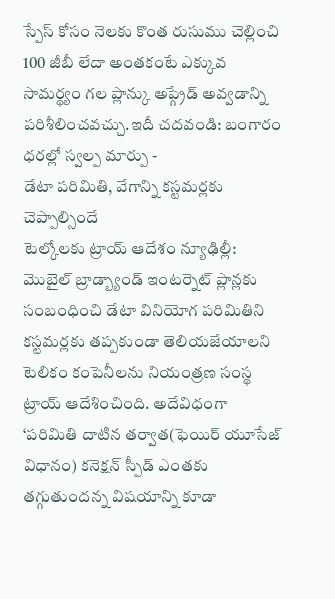స్పేస్ కోసం నెలకు కొంత రుసుము చెల్లించి 100 జీబీ లేదా అంతకంటే ఎక్కువ సామర్థ్యం గల ప్లాన్కు అప్గ్రేడ్ అవ్వడాన్ని పరిశీలించవచ్చు.ఇదీ చదవండి: బంగారం ధరల్లో స్వల్ప మార్పు -
డేటా పరిమితి, వేగాన్ని కస్టమర్లకు చెప్పాల్సిందే
టెల్కోలకు ట్రాయ్ ఆదేశం న్యూఢిల్లీ: మొబైల్ బ్రాడ్బ్యాండ్ ఇంటర్నెట్ ప్లాన్లకు సంబంధించి డేటా వినియోగ పరిమితిని కస్టమర్లకు తప్పకుండా తెలియజేయాలని టెలికం కంపెనీలను నియంత్రణ సంస్థ ట్రాయ్ ఆదేశించింది. అదేవిధంగా ‘పరిమితి దాటిన తర్వాత(ఫెయిర్ యూసేజ్ విధానం) కనెక్షన్ స్పీడ్ ఎంతకు తగ్గుతుందన్న విషయాన్ని కూడా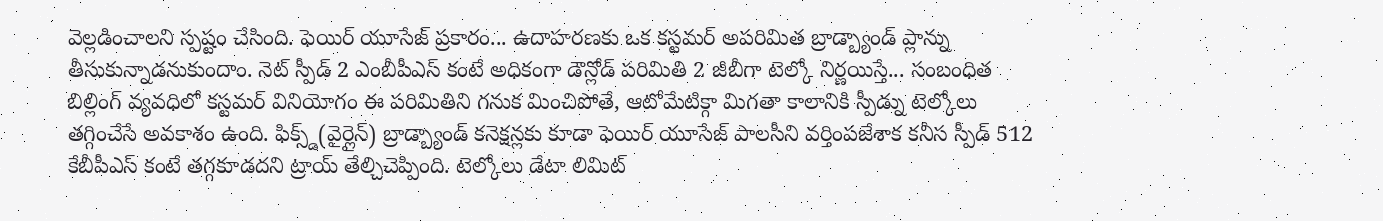వెల్లడించాలని స్పష్టం చేసింది. ఫెయిర్ యూసేజ్ ప్రకారం... ఉదాహరణకు ఒక కస్టమర్ అపరిమిత బ్రాడ్బ్యాండ్ ప్లాన్ను తీసుకున్నాడనుకుందాం. నెట్ స్పీడ్ 2 ఎంబీపీఎస్ కంటే అధికంగా డౌన్లోడ్ పరిమితి 2 జీబీగా టెల్కో నిర్ణయిస్తే... సంబంధిత బిల్లింగ్ వ్యవధిలో కస్టమర్ వినియోగం ఈ పరిమితిని గనుక మించిపోతే, ఆటోమేటిక్గా మిగతా కాలానికి స్పీడ్ను టెల్కోలు తగ్గించేసే అవకాశం ఉంది. ఫిక్స్డ్(వైర్లైన్) బ్రాడ్బ్యాండ్ కనెక్షన్లకు కూడా ఫెయిర్ యూసేజ్ పాలసీని వర్తింపజేశాక కనీస స్పీడ్ 512 కేబీపీఎస్ కంటే తగ్గకూడదని ట్రాయ్ తేల్చిచెప్పింది. టెల్కోలు డేటా లిమిట్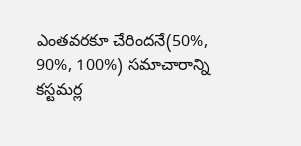ఎంతవరకూ చేరిందనే(50%, 90%, 100%) సమాచారాన్ని కస్టమర్ల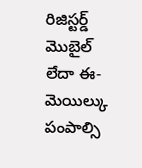రిజిస్టర్డ్ మొబైల్ లేదా ఈ-మెయిల్కు పంపాల్సి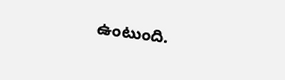ఉంటుంది.